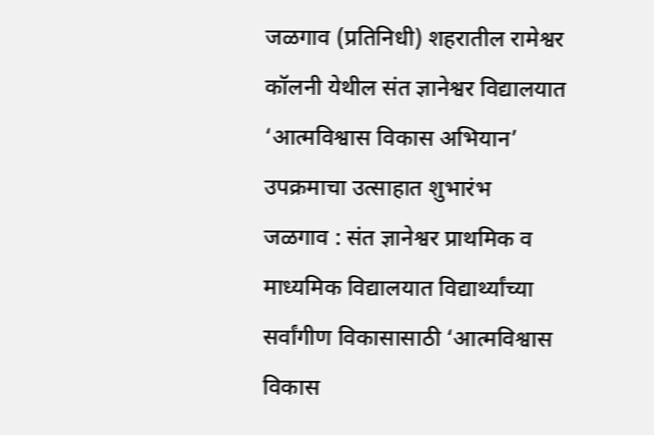जळगाव (प्रतिनिधी) शहरातील रामेश्वर कॉलनी येथील संत ज्ञानेश्वर विद्यालयात ‘आत्मविश्वास विकास अभियान’ उपक्रमाचा उत्साहात शुभारंभ
जळगाव : संत ज्ञानेश्वर प्राथमिक व माध्यमिक विद्यालयात विद्यार्थ्यांच्या सर्वांगीण विकासासाठी ‘आत्मविश्वास विकास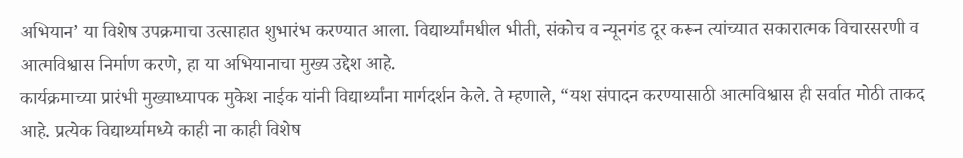अभियान’ या विशेष उपक्रमाचा उत्साहात शुभारंभ करण्यात आला. विद्यार्थ्यांमधील भीती, संकोच व न्यूनगंड दूर करून त्यांच्यात सकारात्मक विचारसरणी व आत्मविश्वास निर्माण करणे, हा या अभियानाचा मुख्य उद्देश आहे.
कार्यक्रमाच्या प्रारंभी मुख्याध्यापक मुकेश नाईक यांनी विद्यार्थ्यांना मार्गदर्शन केले. ते म्हणाले, “यश संपादन करण्यासाठी आत्मविश्वास ही सर्वात मोठी ताकद आहे. प्रत्येक विद्यार्थ्यामध्ये काही ना काही विशेष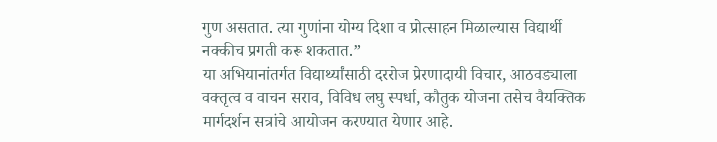गुण असतात. त्या गुणांना योग्य दिशा व प्रोत्साहन मिळाल्यास विद्यार्थी नक्कीच प्रगती करू शकतात.”
या अभियानांतर्गत विद्यार्थ्यांसाठी दररोज प्रेरणादायी विचार, आठवड्याला वक्तृत्व व वाचन सराव, विविध लघु स्पर्धा, कौतुक योजना तसेच वैयक्तिक मार्गदर्शन सत्रांचे आयोजन करण्यात येणार आहे.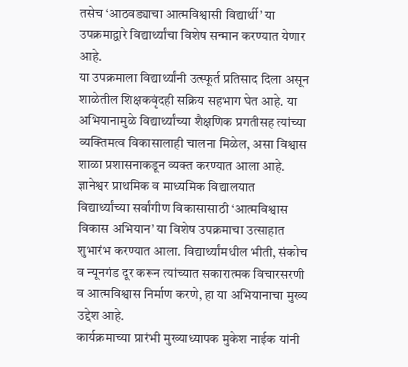तसेच ‘आठवड्याचा आत्मविश्वासी विद्यार्थी’ या उपक्रमाद्वारे विद्यार्थ्यांचा विशेष सन्मान करण्यात येणार आहे.
या उपक्रमाला विद्यार्थ्यांनी उत्स्फूर्त प्रतिसाद दिला असून शाळेतील शिक्षकवृंदही सक्रिय सहभाग घेत आहे. या अभियानामुळे विद्यार्थ्यांच्या शैक्षणिक प्रगतीसह त्यांच्या व्यक्तिमत्व विकासालाही चालना मिळेल, असा विश्वास शाळा प्रशासनाकडून व्यक्त करण्यात आला आहे. ज्ञानेश्वर प्राथमिक व माध्यमिक विद्यालयात विद्यार्थ्यांच्या सर्वांगीण विकासासाठी ‘आत्मविश्वास विकास अभियान’ या विशेष उपक्रमाचा उत्साहात शुभारंभ करण्यात आला. विद्यार्थ्यांमधील भीती, संकोच व न्यूनगंड दूर करून त्यांच्यात सकारात्मक विचारसरणी व आत्मविश्वास निर्माण करणे, हा या अभियानाचा मुख्य उद्देश आहे.
कार्यक्रमाच्या प्रारंभी मुख्याध्यापक मुकेश नाईक यांनी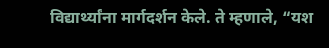विद्यार्थ्यांना मार्गदर्शन केले. ते म्हणाले, “यश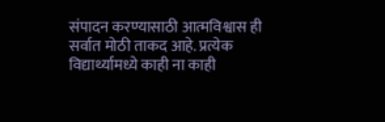संपादन करण्यासाठी आत्मविश्वास ही सर्वात मोठी ताकद आहे. प्रत्येक विद्यार्थ्यामध्ये काही ना काही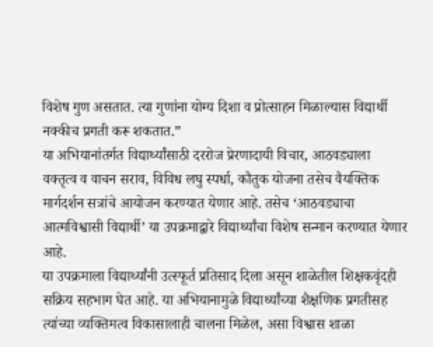विशेष गुण असतात. त्या गुणांना योग्य दिशा व प्रोत्साहन मिळाल्यास विद्यार्थी नक्कीच प्रगती करू शकतात.”
या अभियानांतर्गत विद्यार्थ्यांसाठी दररोज प्रेरणादायी विचार, आठवड्याला वक्तृत्व व वाचन सराव, विविध लघु स्पर्धा, कौतुक योजना तसेच वैयक्तिक मार्गदर्शन सत्रांचे आयोजन करण्यात येणार आहे. तसेच ‘आठवड्याचा आत्मविश्वासी विद्यार्थी’ या उपक्रमाद्वारे विद्यार्थ्यांचा विशेष सन्मान करण्यात येणार आहे.
या उपक्रमाला विद्यार्थ्यांनी उत्स्फूर्त प्रतिसाद दिला असून शाळेतील शिक्षकवृंदही सक्रिय सहभाग घेत आहे. या अभियानामुळे विद्यार्थ्यांच्या शैक्षणिक प्रगतीसह त्यांच्या व्यक्तिमत्व विकासालाही चालना मिळेल, असा विश्वास शाळा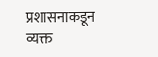प्रशासनाकडून व्यक्त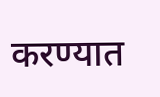करण्यात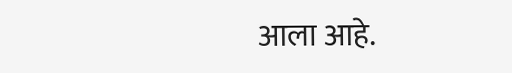आला आहे.